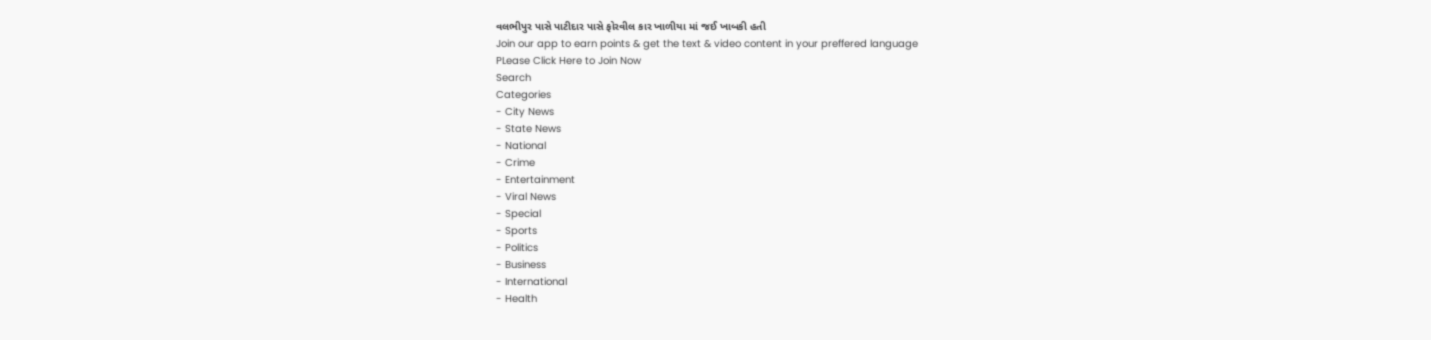વલભીપુર પાસે પાટીદાર પાસે ફોરવીલ કાર ખાળીયા માં જઈ ખાબકી હતી
Join our app to earn points & get the text & video content in your preffered language
PLease Click Here to Join Now
Search
Categories
- City News
- State News
- National
- Crime
- Entertainment
- Viral News
- Special
- Sports
- Politics
- Business
- International
- Health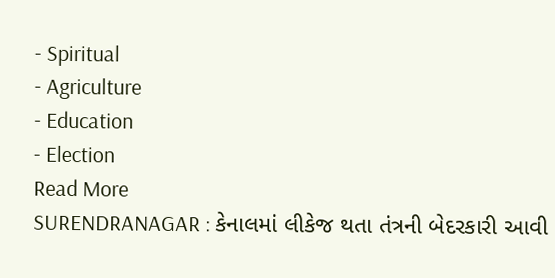- Spiritual
- Agriculture
- Education
- Election
Read More
SURENDRANAGAR : કેનાલમાં લીકેજ થતા તંત્રની બેદરકારી આવી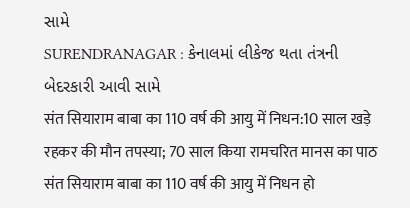સામે
SURENDRANAGAR : કેનાલમાં લીકેજ થતા તંત્રની બેદરકારી આવી સામે
संत सियाराम बाबा का 110 वर्ष की आयु में निधन:10 साल खड़े रहकर की मौन तपस्या; 70 साल किया रामचरित मानस का पाठ
संत सियाराम बाबा का 110 वर्ष की आयु में निधन हो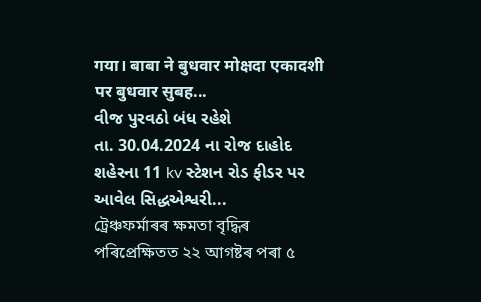गया। बाबा ने बुधवार मोक्षदा एकादशी पर बुधवार सुबह...
વીજ પુરવઠો બંધ રહેશે
તા. 30.04.2024 ના રોજ દાહોદ શહેરના 11 kv સ્ટેશન રોડ ફીડર પર આવેલ સિદ્ધએશ્વરી...
ট্ৰেঞ্চফৰ্মাৰৰ ক্ষমতা বৃদ্ধিৰ পৰিপ্ৰেক্ষিতত ২২ আগষ্টৰ পৰা ৫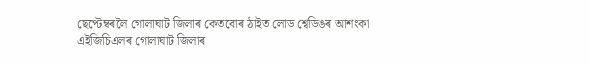ছেপ্টেম্বৰলৈ গোলাঘাট জিলাৰ কেতবোৰ ঠাইত লোড শ্বেডিঙৰ আশংকা
এইজিচিএলৰ গোলাঘাট জিলাৰ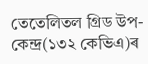তেতেলিতল গ্ৰিড উপ-কেন্দ্ৰ(১৩২ কেভিএ)ৰ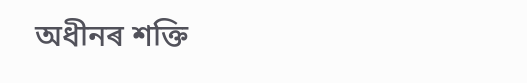অধীনৰ শক্তি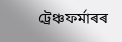ট্ৰেঞ্চফৰ্মাৰৰ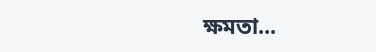ক্ষমতা...